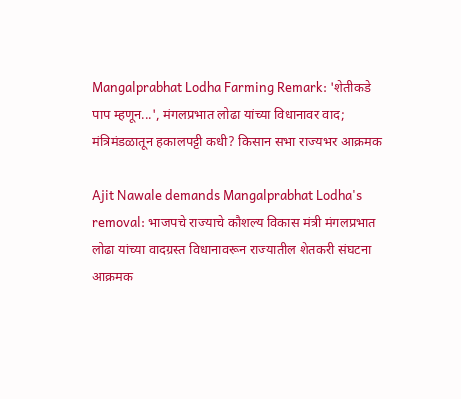Mangalprabhat Lodha Farming Remark: 'शेतीकडे पाप म्हणून...', मंगलप्रभात लोढा यांच्या विधानावर वाद; मंत्रिमंडळातून हकालपट्टी कधी? किसान सभा राज्यभर आक्रमक

Ajit Nawale demands Mangalprabhat Lodha's removal: भाजपचे राज्याचे कौशल्य विकास मंत्री मंगलप्रभात लोढा यांच्या वादग्रस्त विधानावरून राज्यातील शेतकरी संघटना आक्रमक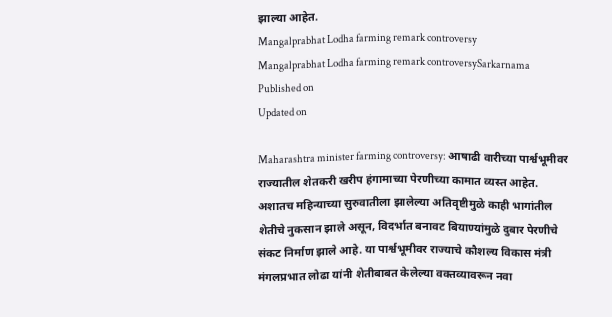झाल्या आहेत.
Mangalprabhat Lodha farming remark controversy
Mangalprabhat Lodha farming remark controversySarkarnama
Published on
Updated on

Maharashtra minister farming controversy: आषाढी वारीच्या पार्श्वभूमीवर राज्यातील शेतकरी खरीप हंगामाच्या पेरणीच्या कामात व्यस्त आहेत. अशातच महिन्याच्या सुरुवातीला झालेल्या अतिवृष्टीमुळे काही भागांतील शेतीचे नुकसान झाले असून, विदर्भात बनावट बियाण्यांमुळे दुबार पेरणीचे संकट निर्माण झाले आहे. या पार्श्वभूमीवर राज्याचे कौशल्य विकास मंत्री मंगलप्रभात लोढा यांनी शेतीबाबत केलेल्या वक्तव्यावरून नवा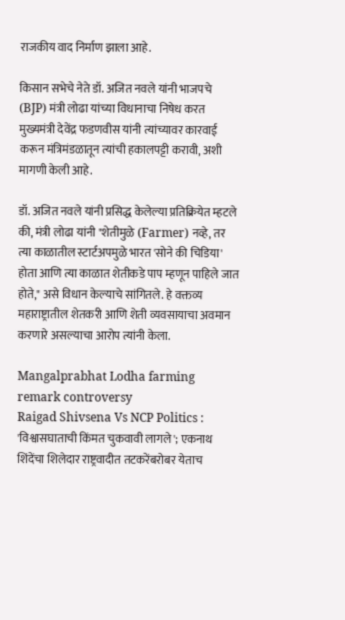राजकीय वाद निर्माण झाला आहे.

किसान सभेचे नेते डॉ. अजित नवले यांनी भाजपचे (BJP) मंत्री लोढा यांच्या विधानाचा निषेध करत मुख्यमंत्री देवेंद्र फडणवीस यांनी त्यांच्यावर कारवाई करून मंत्रिमंडळातून त्यांची हकालपट्टी करावी, अशी मागणी केली आहे.

डॉ. अजित नवले यांनी प्रसिद्ध केलेल्या प्रतिक्रियेत म्हटले की, मंत्री लोढा यांनी "शेतीमुळे (Farmer) नव्हे, तर त्या काळातील स्टार्टअपमुळे भारत 'सोने की चिडिया' होता आणि त्या काळात शेतीकडे पाप म्हणून पाहिले जात होते," असे विधान केल्याचे सांगितले. हे वक्तव्य महाराष्ट्रातील शेतकरी आणि शेती व्यवसायाचा अवमान करणारे असल्याचा आरोप त्यांनी केला.

Mangalprabhat Lodha farming remark controversy
Raigad Shivsena Vs NCP Politics : 'विश्वासघाताची किंमत चुकवावी लागले'; एकनाथ शिंदेंचा शिलेदार राष्ट्रवादीत तटकरेंबरोबर येताच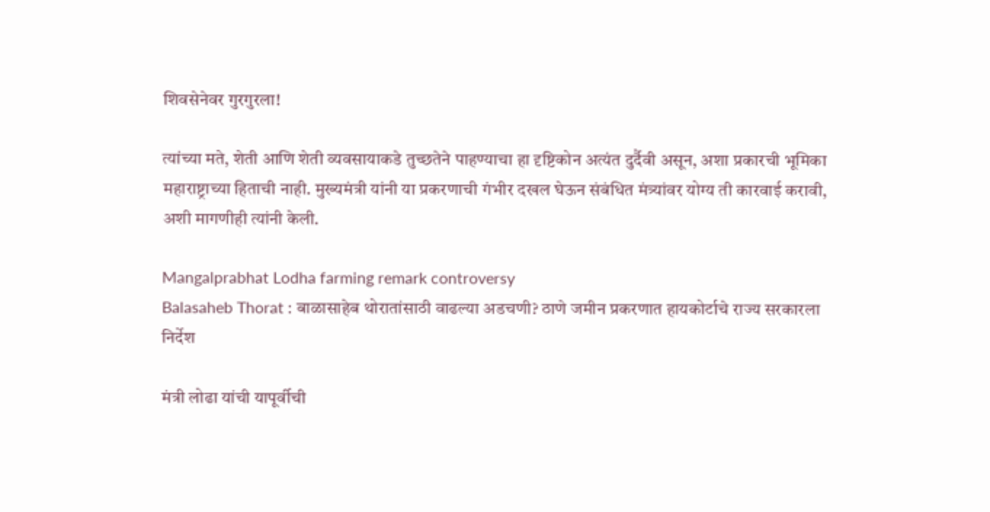शिवसेनेवर गुरगुरला!

त्यांच्या मते, शेती आणि शेती व्यवसायाकडे तुच्छतेने पाहण्याचा हा दृष्टिकोन अत्यंत दुर्दैवी असून, अशा प्रकारची भूमिका महाराष्ट्राच्या हिताची नाही. मुख्यमंत्री यांनी या प्रकरणाची गंभीर दखल घेऊन संबंधित मंत्र्यांवर योग्य ती कारवाई करावी, अशी मागणीही त्यांनी केली.

Mangalprabhat Lodha farming remark controversy
Balasaheb Thorat : बाळासाहेब थोरातांसाठी वाढल्या अडचणी? ठाणे जमीन प्रकरणात हायकोर्टाचे राज्य सरकारला निर्देश

मंत्री लोढा यांची यापूर्वीची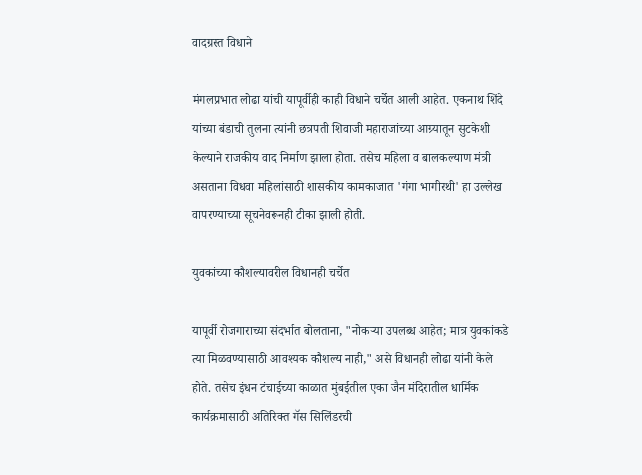वादग्रस्त विधाने

मंगलप्रभात लोढा यांची यापूर्वीही काही विधाने चर्चेत आली आहेत. एकनाथ शिंदे यांच्या बंडाची तुलना त्यांनी छत्रपती शिवाजी महाराजांच्या आग्र्यातून सुटकेशी केल्याने राजकीय वाद निर्माण झाला होता. तसेच महिला व बालकल्याण मंत्री असताना विधवा महिलांसाठी शासकीय कामकाजात 'गंगा भागीरथी' हा उल्लेख वापरण्याच्या सूचनेवरूनही टीका झाली होती.

युवकांच्या कौशल्यावरील विधानही चर्चेत

यापूर्वी रोजगाराच्या संदर्भात बोलताना, "नोकऱ्या उपलब्ध आहेत; मात्र युवकांकडे त्या मिळवण्यासाठी आवश्यक कौशल्य नाही," असे विधानही लोढा यांनी केले होते. तसेच इंधन टंचाईच्या काळात मुंबईतील एका जैन मंदिरातील धार्मिक कार्यक्रमासाठी अतिरिक्त गॅस सिलिंडरची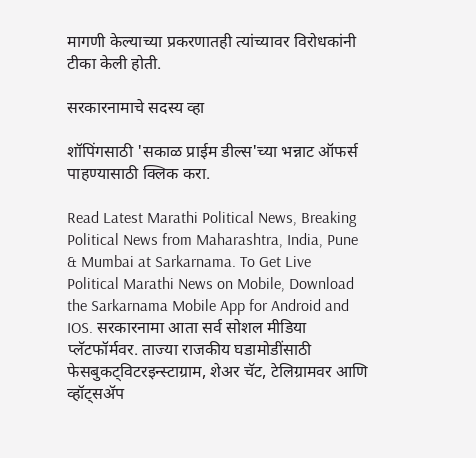मागणी केल्याच्या प्रकरणातही त्यांच्यावर विरोधकांनी टीका केली होती.

सरकारनामाचे सदस्य व्हा

शॉपिंगसाठी 'सकाळ प्राईम डील्स'च्या भन्नाट ऑफर्स पाहण्यासाठी क्लिक करा.

Read Latest Marathi Political News, Breaking Political News from Maharashtra, India, Pune & Mumbai at Sarkarnama. To Get Live Political Marathi News on Mobile, Download the Sarkarnama Mobile App for Android and IOS. सरकारनामा आता सर्व सोशल मीडिया प्लॅटफॉर्मवर. ताज्या राजकीय घडामोडींसाठी फेसबुकट्विटरइन्स्टाग्राम, शेअर चॅट, टेलिग्रामवर आणि व्हॉट्सॲप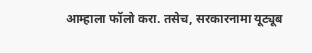आम्हाला फॉलो करा. तसेच, सरकारनामा यूट्यूब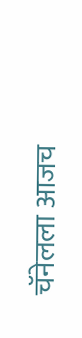चॅनेलला आजच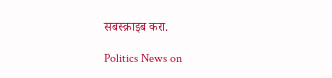सबस्क्राइब करा.

Politics News on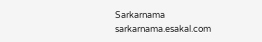Sarkarnama
sarkarnama.esakal.com